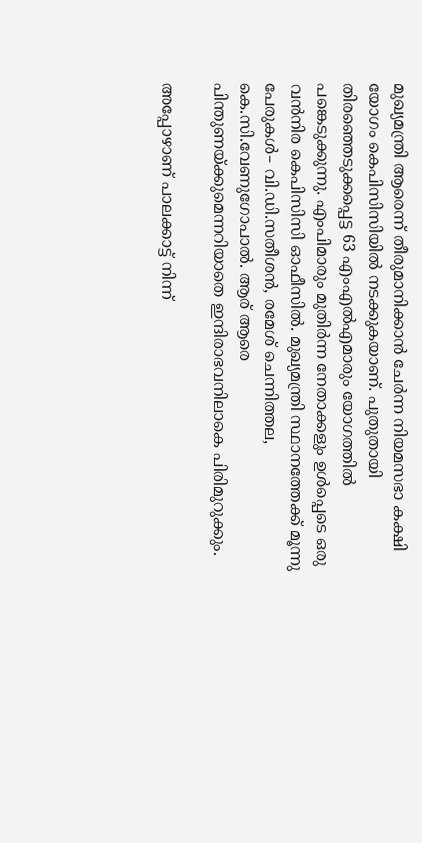മുഖ്യമന്ത്രി ആരെന്ന് തീരുമാനിക്കാന്‍ ചേര്‍ന്ന നിയമസഭാ കക്ഷി യോഗം കെപിസിസിയില്‍ നടക്കുകയാണ്. പുതുതായി തിരഞ്ഞെടുക്കപ്പെട്ട 63 എംഎല്‍എമാരും യോഗത്തില്‍ പങ്കെടുക്കുന്നു. എംപിമാരും മുതിര്‍ന്ന നേതാക്കളും ഉള്‍പ്പെടെ ഒരു വന്‍നിര കെപിസിസി ഓഫീസില്‍. മുഖ്യമന്ത്രി സ്ഥാനത്തേക്ക് മൂന്നു പേരുകള്‍– വി.ഡി.സതീശന്‍, രമേശ് ചെന്നിത്തല, കെ.സി.വേണുഗോപാല്‍. ആര് ആരെ പിന്തുണയ്ക്കുമെന്നറിയാതെ ഇന്ദിരാഭവനിലാകെ പിരിമുറുക്കും.

അപ്പോഴാണ് പാലക്കാട്ട് നിന്ന്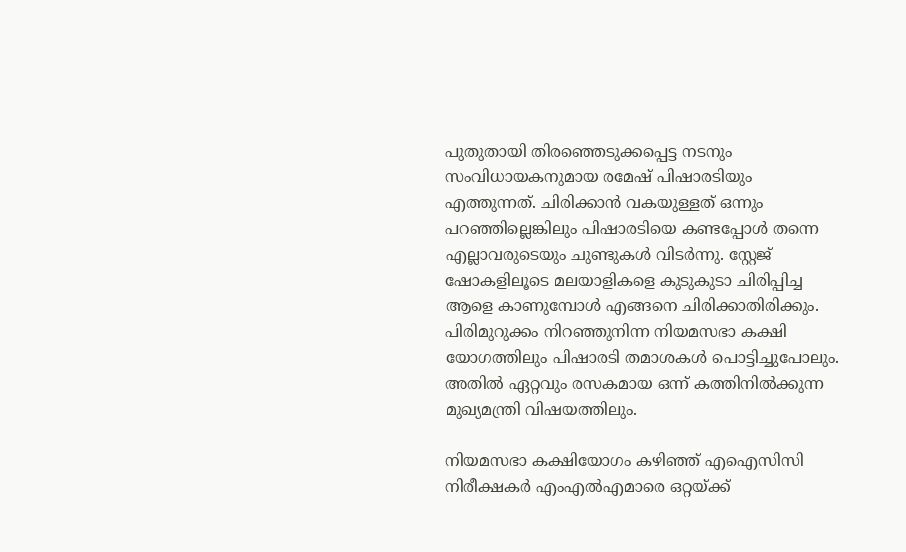പുതുതായി തിരഞ്ഞെടുക്കപ്പെട്ട നടനും സംവിധായകനുമായ രമേഷ് പിഷാരടിയും എത്തുന്നത്. ചിരിക്കാന്‍ വകയുള്ളത് ഒന്നും പറഞ്ഞില്ലെങ്കിലും പിഷാരടിയെ കണ്ടപ്പോള്‍ തന്നെ എല്ലാവരുടെയും ചുണ്ടുകള്‍ വിടര്‍ന്നു. സ്റ്റേജ് ഷോകളിലൂടെ മലയാളികളെ കുടുകുടാ ചിരിപ്പിച്ച ആളെ കാണുമ്പോള്‍ എങ്ങനെ ചിരിക്കാതിരിക്കും. പിരിമുറുക്കം നിറഞ്ഞുനിന്ന നിയമസഭാ കക്ഷി യോഗത്തിലും പിഷാരടി തമാശകള്‍ പൊട്ടിച്ചുപോലും. അതില്‍ ഏറ്റവും രസകമായ ഒന്ന് കത്തിനില്‍ക്കുന്ന മുഖ്യമന്ത്രി വിഷയത്തിലും.

നിയമസഭാ കക്ഷിയോഗം കഴിഞ്ഞ് എഐസിസി നിരീക്ഷകര്‍ എംഎല്‍എമാരെ ഒറ്റയ്ക്ക്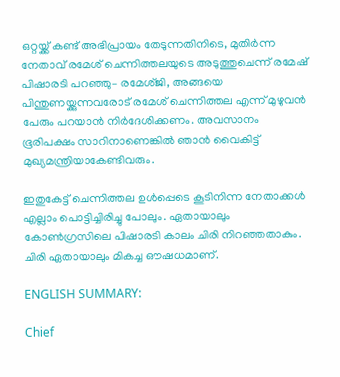ഒറ്റയ്ക്ക് കണ്ട് അഭിപ്രായം തേടുന്നതിനിടെ, മുതിര്‍ന്ന നേതാവ് രമേശ് ചെന്നിത്തലയുടെ അടുത്തുചെന്ന് രമേഷ് പിഷാരടി പറഞ്ഞു– രമേശ്ജി, അങ്ങയെ പിന്തുണയ്ക്കുന്നവരോട് രമേശ് ചെന്നിത്തല എന്ന് മുഴുവന്‍ പേരും പറയാന്‍ നി‍ര്‍ദേശിക്കണം. അവസാനം ഭൂരിപക്ഷം സാറിനാണെങ്കില്‍ ഞാന്‍ വൈകിട്ട് മുഖ്യമന്ത്രിയാകേണ്ടിവരും.

ഇതുകേട്ട് ചെന്നിത്തല ഉള്‍പ്പെടെ കൂടിനിന്ന നേതാക്കള്‍ എല്ലാം പൊട്ടിച്ചിരിച്ചു പോലും. ഏതായാലും കോണ്‍ഗ്രസിലെ പിഷാരടി കാലം ചിരി നിറഞ്ഞതാകും. ചിരി ഏതായാലും മികച്ച ഔഷധമാണ്.

ENGLISH SUMMARY:

Chief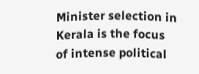Minister selection in Kerala is the focus of intense political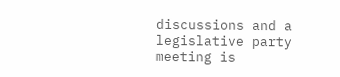discussions and a legislative party meeting is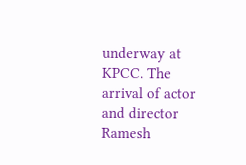underway at KPCC. The arrival of actor and director Ramesh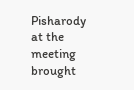Pisharody at the meeting brought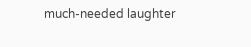much-needed laughter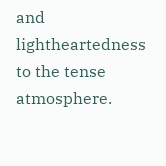and lightheartedness to the tense atmosphere.